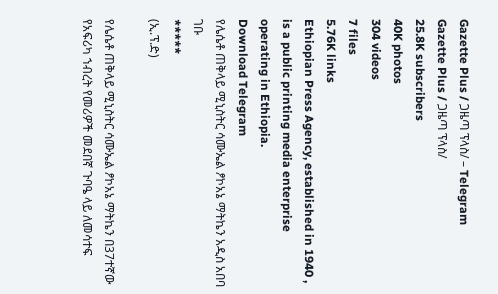Gazette Plus / ጋዜጣ ፕላስ/ – Telegram
Gazette Plus / ጋዜጣ ፕላስ/
25.8K subscribers
40K photos
304 videos
7 files
5.76K links
Ethiopian Press Agency, established in 1940 , is a public printing media enterprise operating in Ethiopia.
Download Telegram
የሌሴቶ ጠቅላይ ሚኒስትር ሳሙኤል ፆኮአኔ ማትኬን አዲስ አበባ ገቡ
*****
(ኢ.ፕ.ድ)

የሌሴቶ ጠቅላይ ሚኒስትር ሳሙኤል ፆኮአኔ ማትኬን በ37ተኛው የአፍሪካ ኀብረት የመሪዎች መደበኛ ጉባዔ ላይ ለመሳተፍ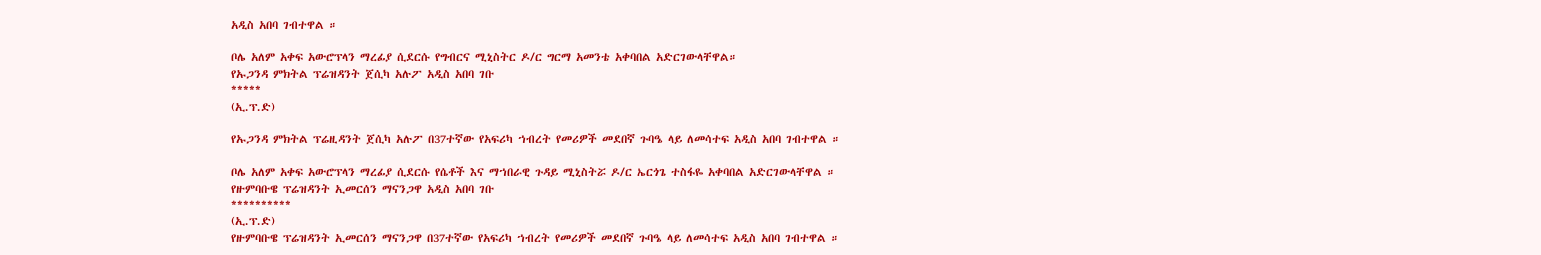አዲስ አበባ ገብተዋል ።

ቦሌ አለም አቀፍ አውሮፕላን ማረፊያ ሲደርሱ የግብርና ሚኒስትር ዶ/ር ግርማ አመንቴ አቀባበል አድርገውላቸዋል።
የኡጋንዳ ምክትል ፕሬዝዳንት ጀሲካ አሉፖ አዲስ አበባ ገቡ
*****
(ኢ.ፕ.ድ)

የኡጋንዳ ምክትል ፕሬዚዳንት ጀሲካ አሉፖ በ37ተኛው የአፍሪካ ኀብረት የመሪዎች መደበኛ ጉባዔ ላይ ለመሳተፍ አዲስ አበባ ገብተዋል ።

ቦሌ አለም አቀፍ አውሮፕላን ማረፊያ ሲደርሱ የሴቶች እና ማኀበራዊ ጉዳይ ሚኒስትሯ ዶ/ር ኤርጎጌ ተስፋዬ አቀባበል አድርገውላቸዋል ።
የዙምባቡዌ ፕሬዝዳንት ኢመርሰን ማናንጋዋ አዲስ አበባ ገቡ
**********
(ኢ.ፕ.ድ)
የዙምባቡዌ ፕሬዝዳንት ኢመርሰን ማናንጋዋ በ37ተኛው የአፍሪካ ኀብረት የመሪዎች መደበኛ ጉባዔ ላይ ለመሳተፍ አዲስ አበባ ገብተዋል ።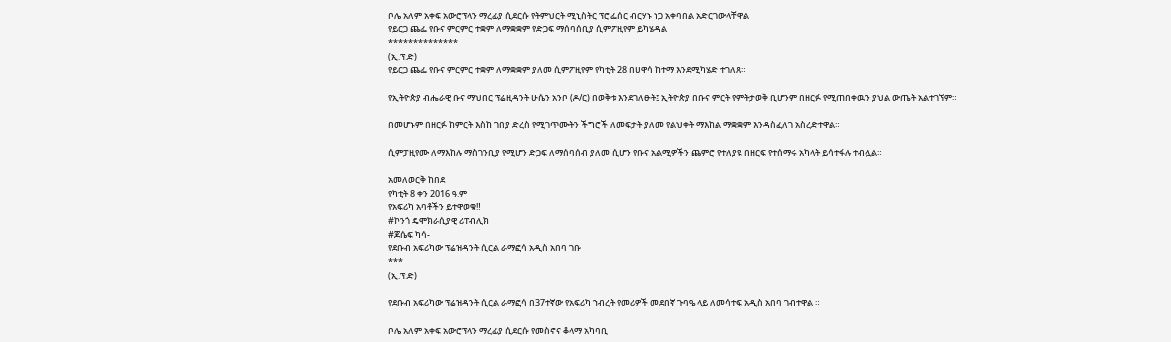ቦሌ አለም አቀፍ አውሮፕላን ማረፊያ ሲደርሱ የትምህርት ሚኒስትር ፕሮፌሰር ብርሃኑ ነጋ አቀባበል አድርገውላቸዋል
የይርጋ ጨፌ የቡና ምርምር ተቋም ለማቋቋም የድጋፍ ማሰባሰቢያ ሲምፖዚየም ይካሄዳል
**************
(ኢ.ፕ.ድ)
የይርጋ ጨፌ የቡና ምርምር ተቋም ለማቋቋም ያለመ ሲምፖዚየም የካቲት 28 በሀዋሳ ከተማ እንደሚካሄድ ተገለጸ።

የኢትዮጵያ ብሔራዊ ቡና ማህበር ፕሬዚዳንት ሁሴን አንቦ (ዶ/ር) በወቅቱ እንደገለፁት፤ ኢትዮጵያ በቡና ምርት የምትታወቅ ቢሆንም በዘርፉ የሚጠበቀዉን ያህል ውጤት አልተገኘም።

በመሆኑም በዘርፉ ከምርት እስከ ገበያ ድረስ የሚገጥሙትን ችግሮች ለመፍታት ያለመ የልህቀት ማእከል ማቋቋም እንዳስፈለገ አስረድተዋል።

ሲምፓዚየሙ ለማእከሉ ማስገንቢያ የሚሆን ድጋፍ ለማሰባሰብ ያለመ ሲሆን የቡና አልሚዎችን ጨምሮ የተለያዩ በዘርፍ የተሰማሩ አካላት ይሳተፋሉ ተብሏል።

አመለወርቅ ከበደ
የካቲት 8 ቀን 2016 ዓ.ም
የአፍሪካ አባቶችን ይተዋወቁ‼
#ኮንጎ ዴሞክራሲያዊ ሪፐብሊክ
#ጆሴፍ ካሳ-
የደቡብ አፍሪካው ፕሬዝዳንት ሲርል ራማፎሳ አዲስ አበባ ገቡ
***
(ኢ.ፕ.ድ)

የደቡብ አፍሪካው ፕሬዝዳንት ሲርል ራማፎሳ በ37ተኛው የአፍሪካ ኀብረት የመሪዎች መደበኛ ጉባዔ ላይ ለመሳተፍ አዲስ አበባ ገብተዋል ።

ቦሌ አለም አቀፍ አውሮፕላን ማረፊያ ሲደርሱ የመስኖና ቆላማ አካባቢ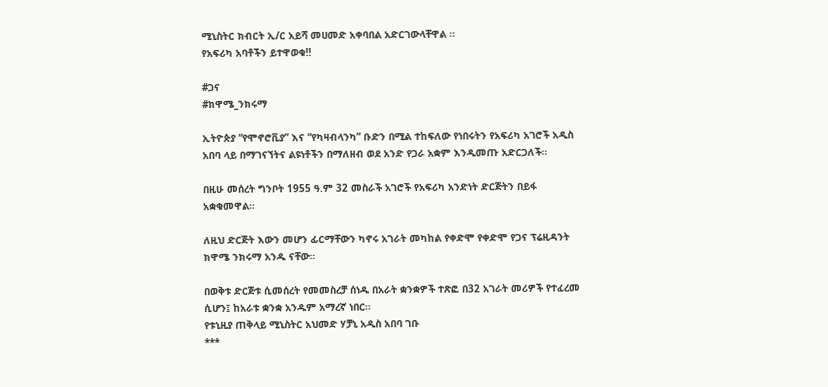ሚኒስትር ክብርት ኢ/ር አይሻ መሀመድ አቀባበል አድርገውላቸዋል ።
የአፍሪካ አባቶችን ይተዋወቁ‼

#ጋና
#ክዋሜ_ንክሩማ

ኢትዮጵያ “የሞኖሮቪያ” እና “የካዛብላንካ” ቡድን በሚል ተከፍለው የነበሩትን የአፍሪካ አገሮች አዲስ አበባ ላይ በማገናኘትና ልዩነቶችን በማለዘብ ወደ አንድ የጋራ አቋም እንዲመጡ አድርጋለች።

በዚሁ መሰረት ግንቦት 1955 ዓ.ም 32 መስራች አገሮች የአፍሪካ አንድነት ድርጅትን በይፋ አቋቁመዋል።

ለዚህ ድርጅት እውን መሆን ፊርማቸውን ካኖሩ አገራት መካከል የቀድሞ የቀድሞ የጋና ፕሬዚዳንት ክዋሜ ንክሩማ አንዱ ናቸው።

በወቅቱ ድርጅቱ ሲመሰረት የመመስረቻ ሰነዱ በአራት ቋንቋዎች ተጽፎ በ32 አገራት መሪዎች የተፈረመ ሲሆን፤ ከአራቱ ቋንቋ አንዱም አማረኛ ነበር።
የቱኒዚያ ጠቅላይ ሚኒስትር አህመድ ሃቻኒ አዲስ አበባ ገቡ
***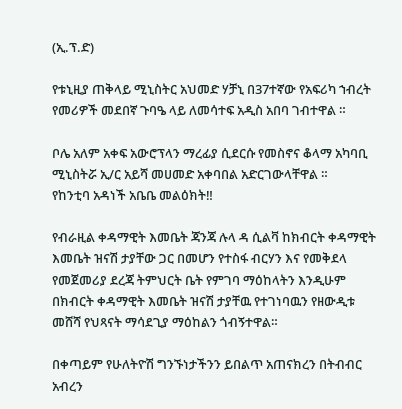(ኢ.ፕ.ድ)

የቱኒዚያ ጠቅላይ ሚኒስትር አህመድ ሃቻኒ በ37ተኛው የአፍሪካ ኀብረት የመሪዎች መደበኛ ጉባዔ ላይ ለመሳተፍ አዲስ አበባ ገብተዋል ።

ቦሌ አለም አቀፍ አውሮፕላን ማረፊያ ሲደርሱ የመስኖና ቆላማ አካባቢ ሚኒስትሯ ኢ/ር አይሻ መሀመድ አቀባበል አድርገውላቸዋል ።
የከንቲባ አዳነች አቤቤ መልዕክት‼

የብራዚል ቀዳማዊት እመቤት ጃንጃ ሉላ ዳ ሲልቫ ከክብርት ቀዳማዊት እመቤት ዝናሽ ታያቸው ጋር በመሆን የተስፋ ብርሃን እና የመቅደላ የመጀመሪያ ደረጃ ትምህርት ቤት የምገባ ማዕከላትን እንዲሁም በክብርት ቀዳማዊት እመቤት ዝናሽ ታያቸዉ የተገነባዉን የዘውዲቱ መሸሻ የህጻናት ማሳደጊያ ማዕከልን ጎብኝተዋል።

በቀጣይም የሁለትዮሽ ግንኙነታችንን ይበልጥ አጠናክረን በትብብር አብረን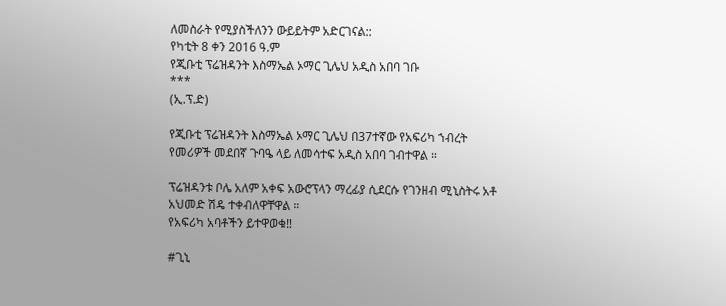ለመስራት የሚያስችለንን ውይይትም አድርገናል::
የካቲት 8 ቀን 2016 ዓ.ም
የጂቡቲ ፕሬዝዳንት እስማኤል ኦማር ጊሌህ አዲስ አበባ ገቡ
***
(ኢ.ፕ.ድ)

የጂቡቲ ፕሬዝዳንት እስማኤል ኦማር ጊሌህ በ37ተኛው የአፍሪካ ኀብረት የመሪዎች መደበኛ ጉባዔ ላይ ለመሳተፍ አዲስ አበባ ገብተዋል ።

ፕሬዝዳንቱ ቦሌ አለም አቀፍ አውሮፕላን ማረፊያ ሲደርሱ የገንዘብ ሚኒስትሩ አቶ አህመድ ሽዴ ተቀብለዋቸዋል ።
የአፍሪካ አባቶችን ይተዋወቁ‼

#ጊኒ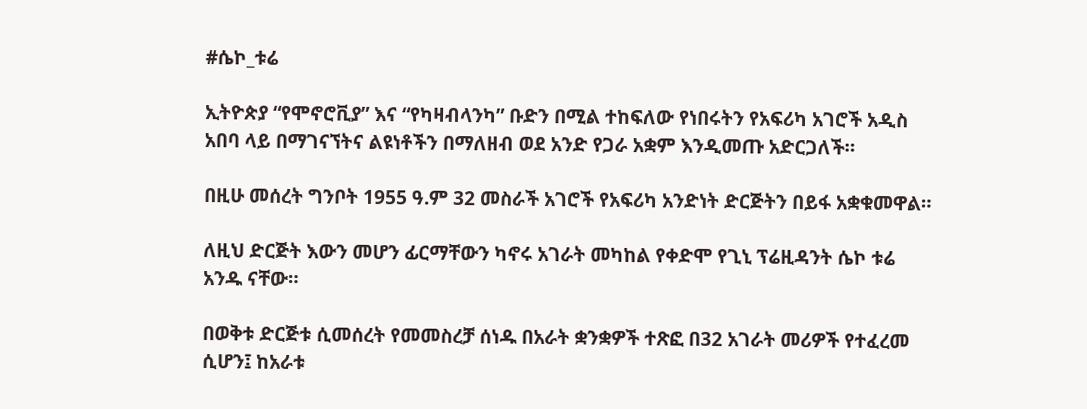#ሴኮ_ቱሬ

ኢትዮጵያ “የሞኖሮቪያ” እና “የካዛብላንካ” ቡድን በሚል ተከፍለው የነበሩትን የአፍሪካ አገሮች አዲስ አበባ ላይ በማገናኘትና ልዩነቶችን በማለዘብ ወደ አንድ የጋራ አቋም እንዲመጡ አድርጋለች።

በዚሁ መሰረት ግንቦት 1955 ዓ.ም 32 መስራች አገሮች የአፍሪካ አንድነት ድርጅትን በይፋ አቋቁመዋል።

ለዚህ ድርጅት እውን መሆን ፊርማቸውን ካኖሩ አገራት መካከል የቀድሞ የጊኒ ፕሬዚዳንት ሴኮ ቱሬ አንዱ ናቸው።

በወቅቱ ድርጅቱ ሲመሰረት የመመስረቻ ሰነዱ በአራት ቋንቋዎች ተጽፎ በ32 አገራት መሪዎች የተፈረመ ሲሆን፤ ከአራቱ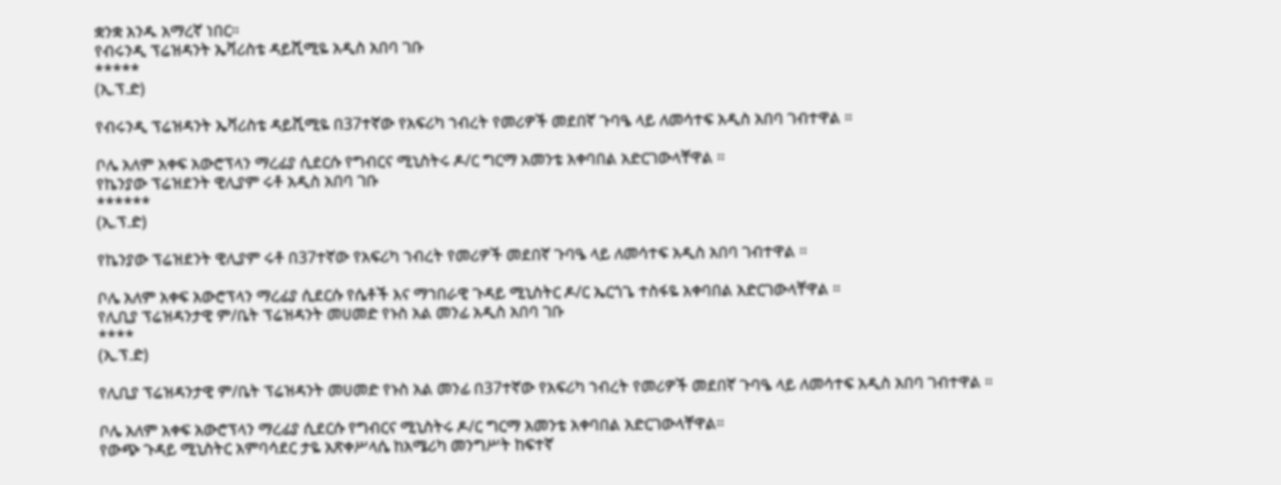ቋንቋ አንዱ አማረኛ ነበር።
የብሩንዲ ፕሬዝዳንት ኤቫሪስቴ ዳይሺሚዬ አዲስ አበባ ገቡ
*****
(ኢ.ፕ.ድ)

የብሩንዲ ፕሬዝዳንት ኤቫሪስቴ ዳይሺሚዬ በ37ተኛው የአፍሪካ ኀብረት የመሪዎች መደበኛ ጉባዔ ላይ ለመሳተፍ አዲስ አበባ ገብተዋል ።

ቦሌ አለም አቀፍ አውሮፕላን ማረፊያ ሲደርሱ የግብርና ሚኒስትሩ ዶ/ር ግርማ አመንቴ አቀባበል አድርገውላቸዋል ።
የኬንያው ፕሬዝደንት ዊሊያም ሩቶ አዲስ አበባ ገቡ
******
(ኢ.ፕ.ድ)

የኬንያው ፕሬዝደንት ዊሊያም ሩቶ በ37ተኛው የአፍሪካ ኀብረት የመሪዎች መደበኛ ጉባዔ ላይ ለመሳተፍ አዲስ አበባ ገብተዋል ።

ቦሌ አለም አቀፍ አውሮፕላን ማረፊያ ሲደርሱ የሴቶች እና ማኀበራዊ ጉዳይ ሚኒስትር ዶ/ር ኤርጎጌ ተስፋዬ አቀባበል አድርገውላቸዋል ።
የሊቢያ ፕሬዝዳንታዊ ም/ቤት ፕሬዝዳንት መሀመድ የኑስ አል መንፊ አዲስ አበባ ገቡ
****
(ኢ.ፕ.ድ)

የሊቢያ ፕሬዝዳንታዊ ም/ቤት ፕሬዝዳንት መሀመድ የኑስ አል መንፊ በ37ተኛው የአፍሪካ ኀብረት የመሪዎች መደበኛ ጉባዔ ላይ ለመሳተፍ አዲስ አበባ ገብተዋል ።

ቦሌ አለም አቀፍ አውሮፕላን ማረፊያ ሲደርሱ የግብርና ሚኒስትሩ ዶ/ር ግርማ አመንቴ አቀባበል አድርገውላቸዋል።
የውጭ ጉዳይ ሚኒስትር አምባሳደር ታዬ አጽቀሥላሴ ከአሜሪካ መንግሥት ከፍተኛ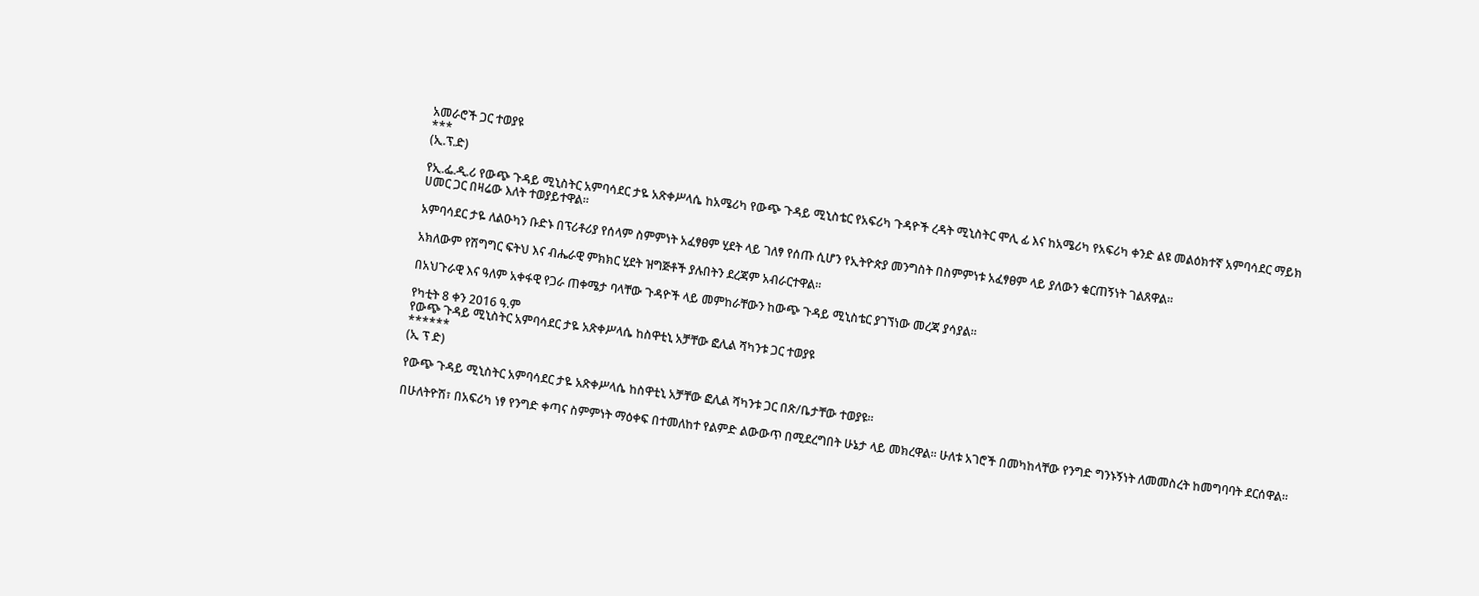አመራሮች ጋር ተወያዩ
***
(ኢ.ፕ.ድ)

የኢ.ፌ.ዲ.ሪ የውጭ ጉዳይ ሚኒስትር አምባሳደር ታዬ አጽቀሥላሴ ከአሜሪካ የውጭ ጉዳይ ሚኒስቴር የአፍሪካ ጉዳዮች ረዳት ሚኒስትር ሞሊ ፊ እና ከአሜሪካ የአፍሪካ ቀንድ ልዩ መልዕክተኛ አምባሳደር ማይክ ሀመር ጋር በዛሬው እለት ተወያይተዋል።

አምባሳደር ታዬ ለልዑካን ቡድኑ በፕሪቶሪያ የሰላም ስምምነት አፈፃፀም ሂደት ላይ ገለፃ የሰጡ ሲሆን የኢትዮጵያ መንግስት በስምምነቱ አፈፃፀም ላይ ያለውን ቁርጠኝነት ገልጸዋል።

አክለውም የሽግግር ፍትህ እና ብሔራዊ ምክክር ሂደት ዝግጅቶች ያሉበትን ደረጃም አብራርተዋል።

በአህጉራዊ እና ዓለም አቀፋዊ የጋራ ጠቀሜታ ባላቸው ጉዳዮች ላይ መምከራቸውን ከውጭ ጉዳይ ሚኒስቴር ያገኘነው መረጃ ያሳያል።

የካቲት 8 ቀን 2016 ዓ.ም
የውጭ ጉዳይ ሚኒስትር አምባሳደር ታዬ አጽቀሥላሴ ከስዋቲኒ አቻቸው ፎሊል ሻካንቱ ጋር ተወያዩ
******
(ኢ ፕ ድ)

የውጭ ጉዳይ ሚኒስትር አምባሳደር ታዬ አጽቀሥላሴ ከስዋቲኒ አቻቸው ፎሊል ሻካንቱ ጋር በጽ/ቤታቸው ተወያዩ።

በሁለትዮሽ፣ በአፍሪካ ነፃ የንግድ ቀጣና ስምምነት ማዕቀፍ በተመለከተ የልምድ ልውውጥ በሚደረግበት ሁኔታ ላይ መክረዋል። ሁለቱ አገሮች በመካከላቸው የንግድ ግንኑኝነት ለመመስረት ከመግባባት ደርሰዋል።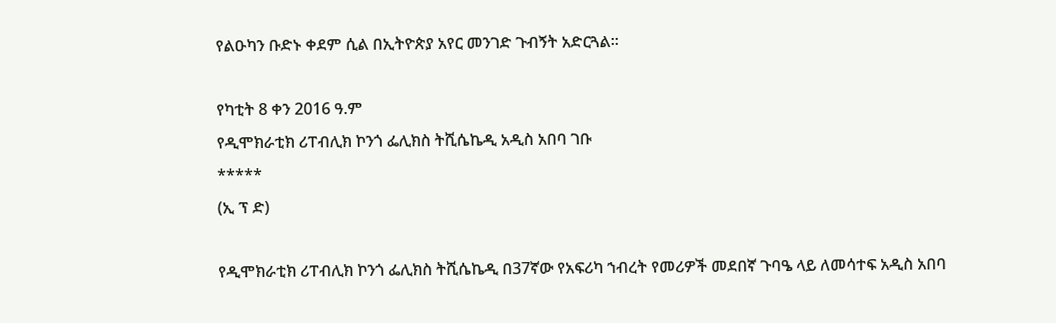የልዑካን ቡድኑ ቀደም ሲል በኢትዮጵያ አየር መንገድ ጉብኝት አድርጓል።

የካቲት 8 ቀን 2016 ዓ.ም
የዲሞክራቲክ ሪፐብሊክ ኮንጎ ፌሊክስ ትሺሴኬዲ አዲስ አበባ ገቡ
*****
(ኢ ፕ ድ)

የዲሞክራቲክ ሪፐብሊክ ኮንጎ ፌሊክስ ትሺሴኬዲ በ37ኛው የአፍሪካ ኀብረት የመሪዎች መደበኛ ጉባዔ ላይ ለመሳተፍ አዲስ አበባ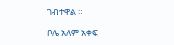ገብተዋል ።

ቦሌ አለም አቀፍ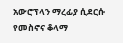አውሮፕላን ማረፊያ ሲደርሱ የመስኖና ቆላማ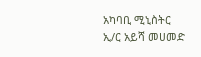አካባቢ ሚኒስትር ኢ/ር አይሻ መሀመድ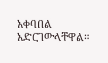አቀባበል አድርገውላቸዋል።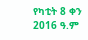የካቲት 8 ቀን 2016 ዓ.ም